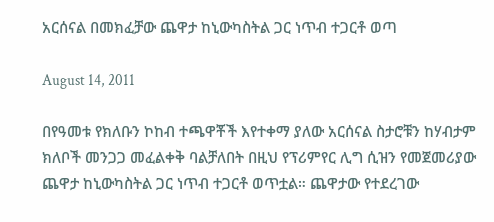አርሰናል በመክፈቻው ጨዋታ ከኒውካስትል ጋር ነጥብ ተጋርቶ ወጣ

August 14, 2011

በየዓመቱ የክለቡን ኮከብ ተጫዋቾች እየተቀማ ያለው አርሰናል ስታሮቹን ከሃብታም ክለቦች መንጋጋ መፈልቀቅ ባልቻለበት በዚህ የፕሪምየር ሊግ ሲዝን የመጀመሪያው ጨዋታ ከኒውካስትል ጋር ነጥብ ተጋርቶ ወጥቷል። ጨዋታው የተደረገው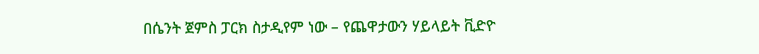በሴንት ጀምስ ፓርክ ስታዲየም ነው – የጨዋታውን ሃይላይት ቪድዮ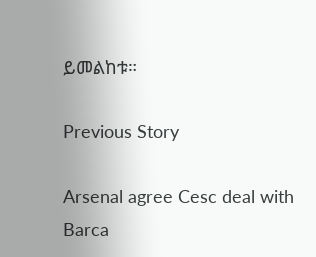ይመልከቱ።

Previous Story

Arsenal agree Cesc deal with Barca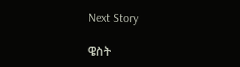Next Story

ዌስት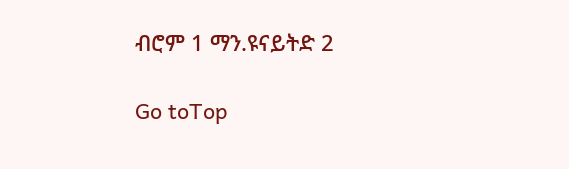ብሮም 1 ማን.ዩናይትድ 2

Go toTop